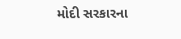મોદી સરકારના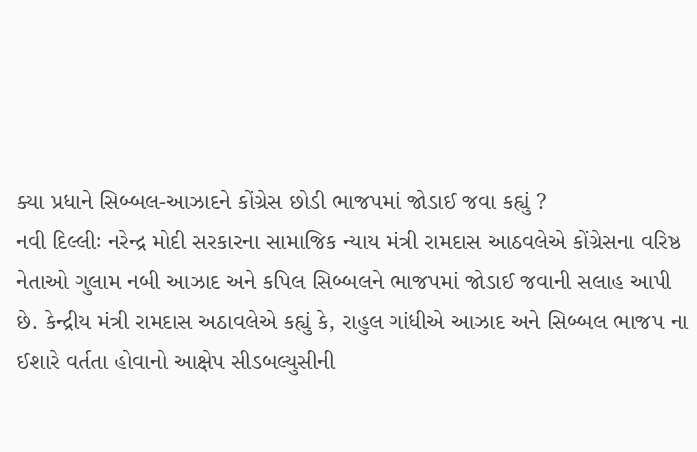ક્યા પ્રધાને સિબ્બલ-આઝાદને કોંગ્રેસ છોડી ભાજપમાં જોડાઈ જવા કહ્યું ?
નવી દિલ્લીઃ નરેન્દ્ર મોદી સરકારના સામાજિક ન્યાય મંત્રી રામદાસ આઠવલેએ કોંગ્રેસના વરિષ્ઠ નેતાઓ ગુલામ નબી આઝાદ અને કપિલ સિબ્બલને ભાજપમાં જોડાઈ જવાની સલાહ આપી છે. કેન્દ્રીય મંત્રી રામદાસ અઠાવલેએ કહ્યું કે, રાહુલ ગાંધીએ આઝાદ અને સિબ્બલ ભાજપ ના ઈશારે વર્તતા હોવાનો આક્ષેપ સીડબલ્યુસીની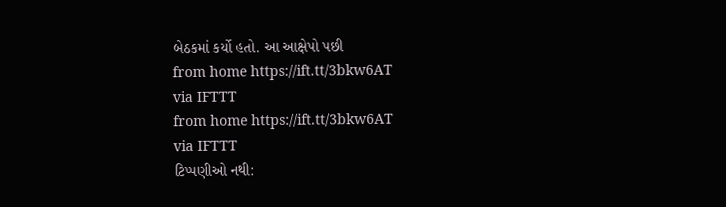બેઠકમાં કર્યો હતો. આ આક્ષેપો પછી
from home https://ift.tt/3bkw6AT
via IFTTT
from home https://ift.tt/3bkw6AT
via IFTTT
ટિપ્પણીઓ નથી: